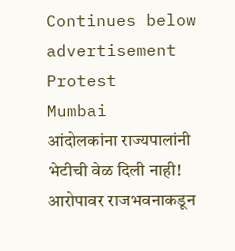Continues below advertisement
Protest
Mumbai
आंदोलकांना राज्यपालांनी भेटीची वेळ दिली नाही! आरोपावर राजभवनाकडून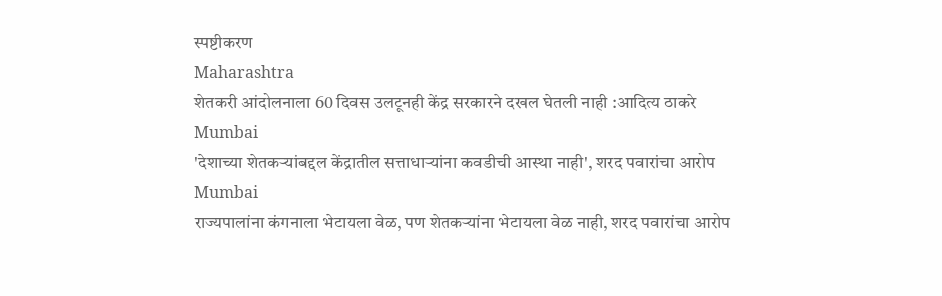स्पष्टीकरण
Maharashtra
शेतकरी आंदोलनाला 60 दिवस उलटूनही केंद्र सरकारने दखल घेतली नाही :आदित्य ठाकरे
Mumbai
'देशाच्या शेतकऱ्यांबद्दल केंद्रातील सत्ताधाऱ्यांना कवडीची आस्था नाही', शरद पवारांचा आरोप
Mumbai
राज्यपालांना कंगनाला भेटायला वेळ, पण शेतकऱ्यांना भेटायला वेळ नाही, शरद पवारांचा आरोप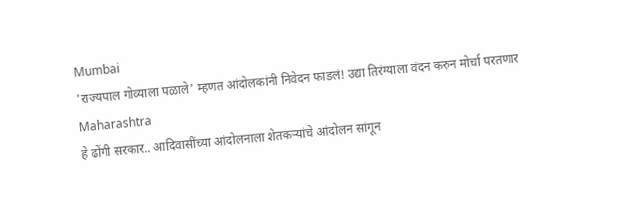Mumbai
'राज्यपाल गोव्याला पळाले' म्हणत आंदोलकांनी निवेदन फाडलं! उद्या तिरंग्याला वंदन करुन मोर्चा परतणार
Maharashtra
हे ढोंगी सरकार.. आदिवासींच्या आंदोलनाला शेतकऱ्यांचे आंदोलन सांगून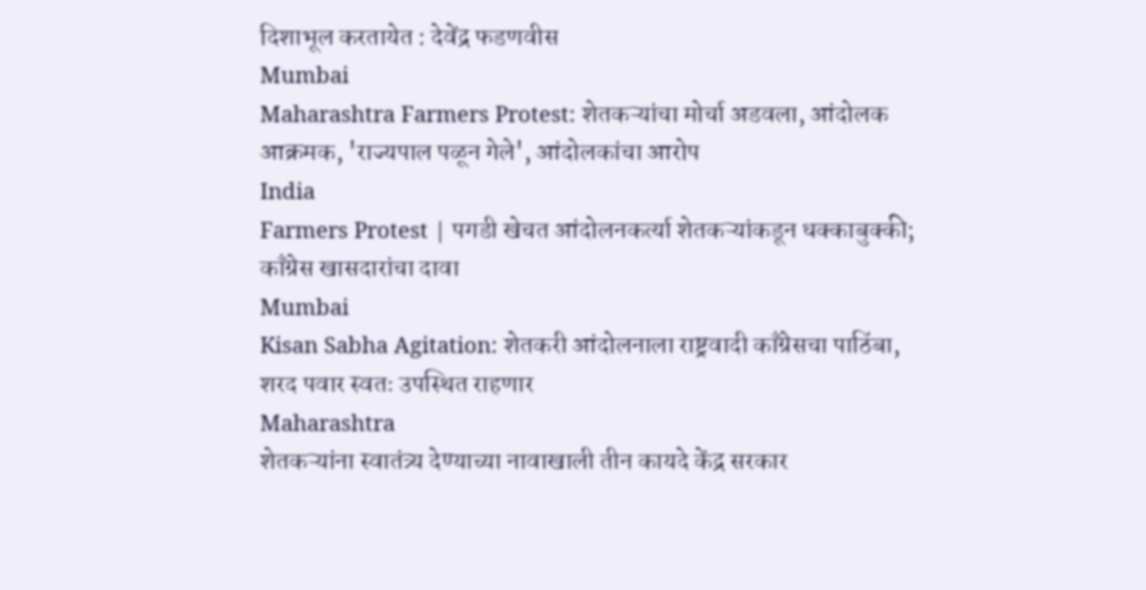दिशाभूल करतायेत : देवेंद्र फडणवीस
Mumbai
Maharashtra Farmers Protest: शेतकऱ्यांचा मोर्चा अडवला, आंदोलक आक्रमक, 'राज्यपाल पळून गेले', आंदोलकांचा आरोप
India
Farmers Protest | पगडी खेचत आंदोलनकर्त्या शेतकऱ्यांकडून धक्काबुक्की; काँग्रेस खासदारांचा दावा
Mumbai
Kisan Sabha Agitation: शेतकरी आंदोलनाला राष्ट्रवादी काँग्रेसचा पाठिंबा, शरद पवार स्वतः उपस्थित राहणार
Maharashtra
शेतकऱ्यांना स्वातंत्र्य देण्याच्या नावाखाली तीन कायदे केंद्र सरकार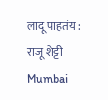लादू पाहतंय : राजू शेट्टी
Mumbai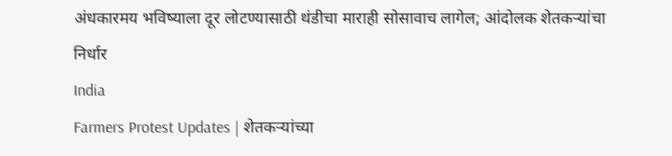अंधकारमय भविष्याला दूर लोटण्यासाठी थंडीचा माराही सोसावाच लागेल; आंदोलक शेतकऱ्यांचा निर्धार
India
Farmers Protest Updates | शेतकऱ्यांच्या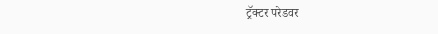ट्रॅक्टर परेडवर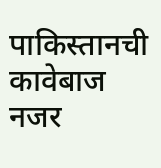पाकिस्तानची कावेबाज नजर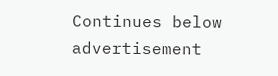Continues below advertisement